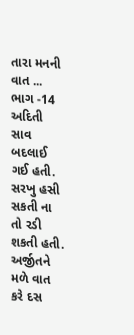તારા મનની વાત ... ભાગ -14
અદિતી સાવ બદલાઈ ગઈ હતી. સરખુ હસી સકતી ના તો રડી શકતી હતી. અર્જીતને મળે વાત કરે દસ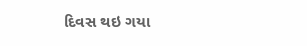દિવસ થઇ ગયા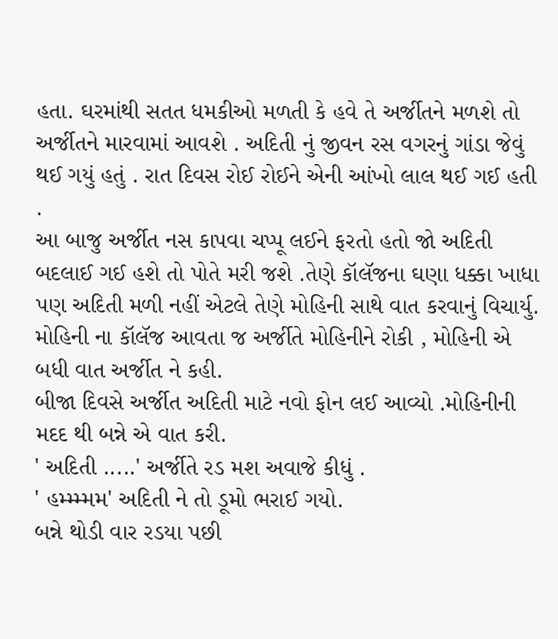હતા. ઘરમાંથી સતત ધમકીઓ મળતી કે હવે તે અર્જીતને મળશે તો અર્જીતને મારવામાં આવશે . અદિતી નું જીવન રસ વગરનું ગાંડા જેવું થઈ ગયું હતું . રાત દિવસ રોઈ રોઈને એની આંખો લાલ થઈ ગઈ હતી .
આ બાજુ અર્જીત નસ કાપવા ચપ્પૂ લઈને ફરતો હતો જો અદિતી બદલાઈ ગઈ હશે તો પોતે મરી જશે .તેણે કૉલૅજના ઘણા ધક્કા ખાધા પણ અદિતી મળી નહીં એટલે તેણે મોહિની સાથે વાત કરવાનું વિચાર્યુ. મોહિની ના કૉલૅજ આવતા જ અર્જીતે મોહિનીને રોકી , મોહિની એ બધી વાત અર્જીત ને કહી.
બીજા દિવસે અર્જીત અદિતી માટે નવો ફોન લઈ આવ્યો .મોહિનીની મદદ થી બન્ને એ વાત કરી.
' અદિતી .....' અર્જીતે રડ મશ અવાજે કીધું .
' હમ્મ્મ્મમ' અદિતી ને તો ડૂમો ભરાઈ ગયો.
બન્ને થોડી વાર રડયા પછી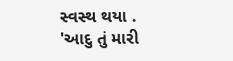સ્વસ્થ થયા .
'આદુ તું મારી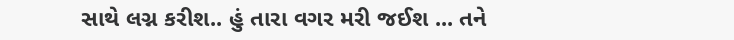સાથે લગ્ન કરીશ.. હું તારા વગર મરી જઈશ ... તને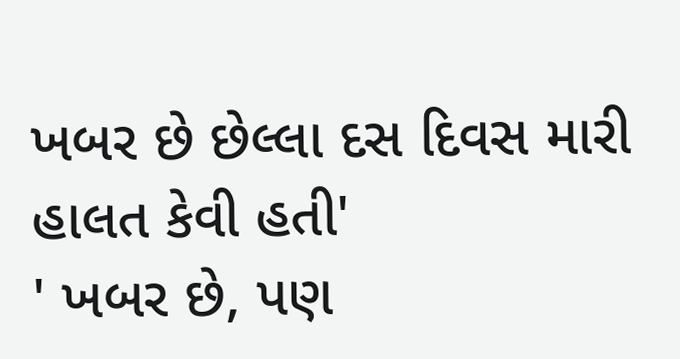ખબર છે છેલ્લા દસ દિવસ મારી હાલત કેવી હતી'
' ખબર છે, પણ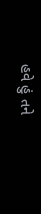હવે હું તને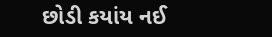છોડી કયાંય નઈ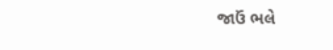જાઉં ભલે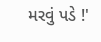મરવું પડે !'